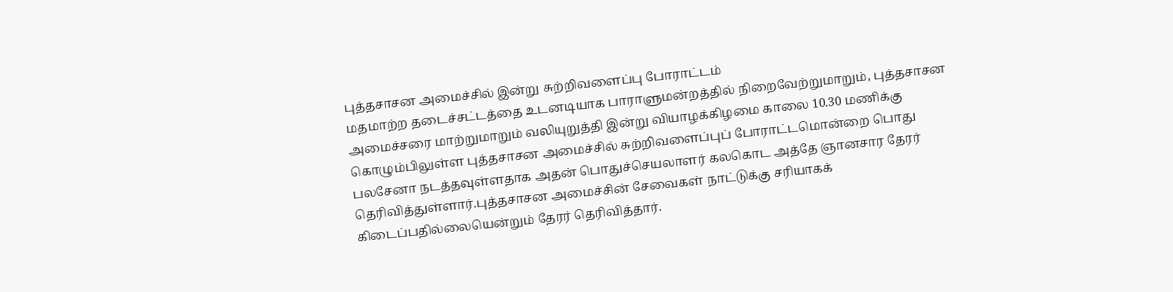புத்தசாசன அமைச்சில் இன்று சுற்றிவளைப்பு போராட்டம்
மதமாற்ற தடைச்சட்டத்தை உடனடியாக பாராளுமன்றத்தில் நிறைவேற்றுமாறும், புத்தசாசன அமைச்சரை மாற்றுமாறும் வலியுறுத்தி இன்று வியாழக்கிழமை காலை 10.30 மணிக்கு கொழும்பிலுள்ள புத்தசாசன அமைச்சில் சுற்றிவளைப்புப் போராட்டமொன்றை பொது பலசேனா நடத்தவுள்ளதாக அதன் பொதுச்செயலாளர் கலகொட அத்தே ஞானசார தேரர் தெரிவித்துள்ளார்.புத்தசாசன அமைச்சின் சேவைகள் நாட்டுக்கு சரியாகக் கிடைப்பதில்லையென்றும் தேரர் தெரிவித்தார்.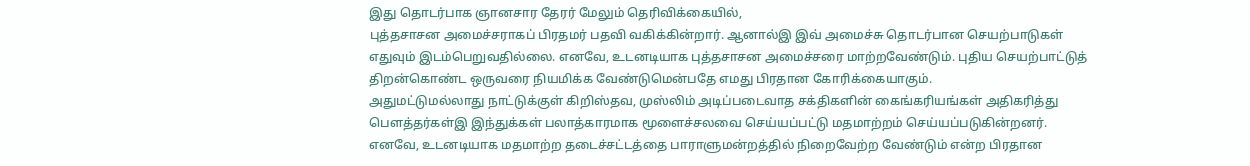இது தொடர்பாக ஞானசார தேரர் மேலும் தெரிவிக்கையில்,
புத்தசாசன அமைச்சராகப் பிரதமர் பதவி வகிக்கின்றார். ஆனால்இ இவ் அமைச்சு தொடர்பான செயற்பாடுகள் எதுவும் இடம்பெறுவதில்லை. எனவே, உடனடியாக புத்தசாசன அமைச்சரை மாற்றவேண்டும். புதிய செயற்பாட்டுத் திறன்கொண்ட ஒருவரை நியமிக்க வேண்டுமென்பதே எமது பிரதான கோரிக்கையாகும்.
அதுமட்டுமல்லாது நாட்டுக்குள் கிறிஸ்தவ, முஸ்லிம் அடிப்படைவாத சக்திகளின் கைங்கரியங்கள் அதிகரித்து பெளத்தர்கள்இ இந்துக்கள் பலாத்காரமாக மூளைச்சலவை செய்யப்பட்டு மதமாற்றம் செய்யப்படுகின்றனர்.
எனவே, உடனடியாக மதமாற்ற தடைச்சட்டத்தை பாராளுமன்றத்தில் நிறைவேற்ற வேண்டும் என்ற பிரதான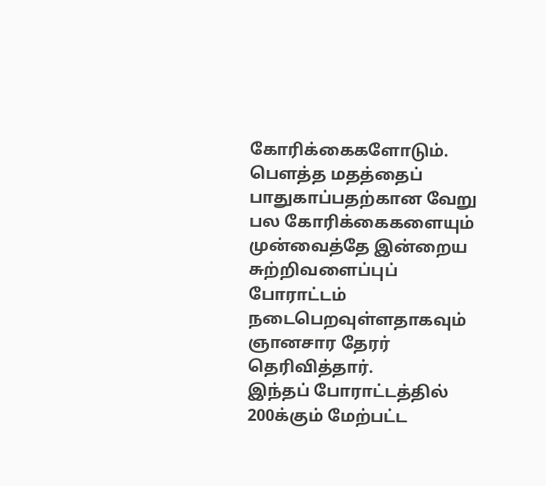கோரிக்கைகளோடும். பெளத்த மதத்தைப் பாதுகாப்பதற்கான வேறு பல கோரிக்கைகளையும் முன்வைத்தே இன்றைய சுற்றிவளைப்புப் போராட்டம் நடைபெறவுள்ளதாகவும் ஞானசார தேரர் தெரிவித்தார்.
இந்தப் போராட்டத்தில் 200க்கும் மேற்பட்ட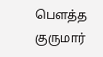பெளத்த குருமார்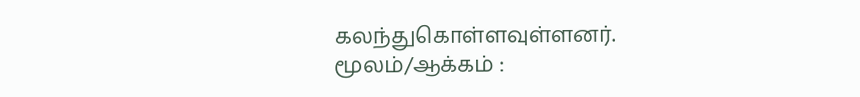கலந்துகொள்ளவுள்ளனர்.
மூலம்/ஆக்கம் :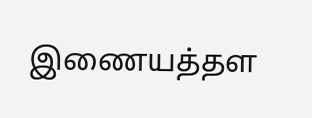இணையத்தள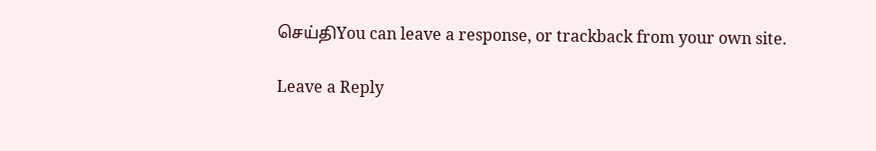செய்திYou can leave a response, or trackback from your own site.

Leave a Reply